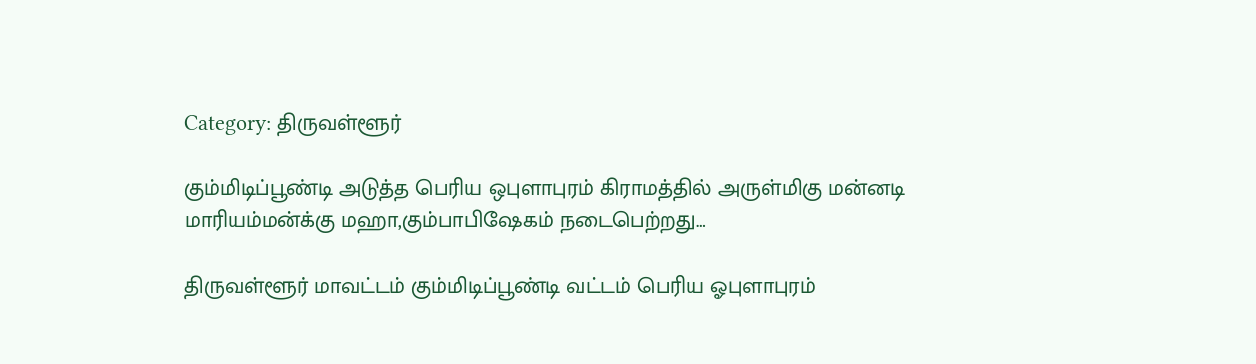Category: திருவள்ளூர்

கும்மிடிப்பூண்டி அடுத்த பெரிய ஒபுளாபுரம் கிராமத்தில் அருள்மிகு மன்னடி மாரியம்மன்க்கு மஹா,கும்பாபிஷேகம் நடைபெற்றது…

திருவள்ளூர் மாவட்டம் கும்மிடிப்பூண்டி வட்டம் பெரிய ஓபுளாபுரம்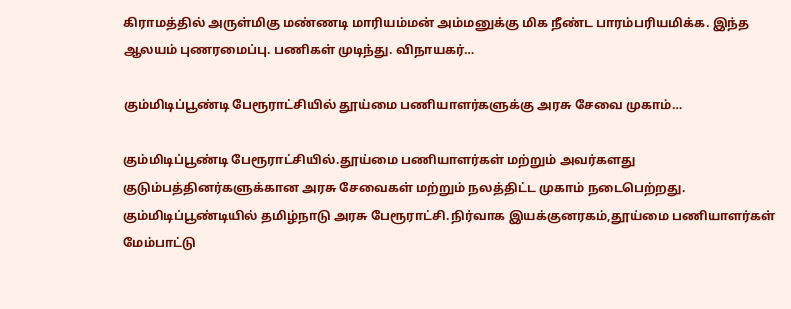கிராமத்தில் அருள்மிகு மண்ணடி மாரியம்மன் அம்மனுக்கு மிக நீண்ட பாரம்பரியமிக்க. இந்த ஆலயம் புணரமைப்பு. பணிகள் முடிந்து. விநாயகர்…

கும்மிடிப்பூண்டி பேரூராட்சியில் தூய்மை பணியாளர்களுக்கு அரசு சேவை முகாம்…

கும்மிடிப்பூண்டி பேரூராட்சியில்.தூய்மை பணியாளர்கள் மற்றும் அவர்களது குடும்பத்தினர்களுக்கான அரசு சேவைகள் மற்றும் நலத்திட்ட முகாம் நடைபெற்றது. கும்மிடிப்பூண்டியில் தமிழ்நாடு அரசு பேரூராட்சி.நிர்வாக இயக்குனரகம்,தூய்மை பணியாளர்கள் மேம்பாட்டு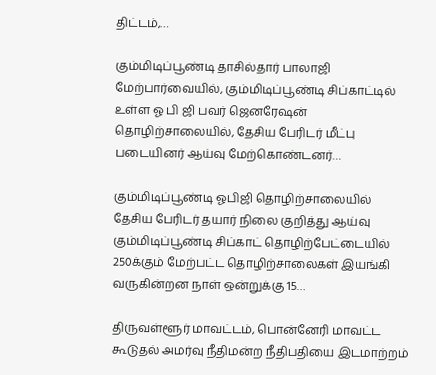திட்டம்,…

கும்மிடிப்பூண்டி தாசில்தார் பாலாஜி மேற்பார்வையில், கும்மிடிப்பூண்டி சிப்காட்டில் உள்ள ஓ பி ஜி பவர் ஜெனரேஷன் தொழிற்சாலையில், தேசிய பேரிடர் மீட்பு படையினர் ஆய்வு மேற்கொண்டனர்…

கும்மிடிப்பூண்டி ஓபிஜி தொழிற்சாலையில் தேசிய பேரிடர் தயார் நிலை குறித்து ஆய்வு கும்மிடிப்பூண்டி சிப்காட் தொழிற்பேட்டையில் 250க்கும் மேற்பட்ட தொழிற்சாலைகள் இயங்கி வருகின்றன நாள் ஒன்றுக்கு 15…

திருவள்ளூர் மாவட்டம், பொன்னேரி மாவட்ட கூடுதல் அமர்வு நீதிமன்ற நீதிபதியை இடமாற்றம்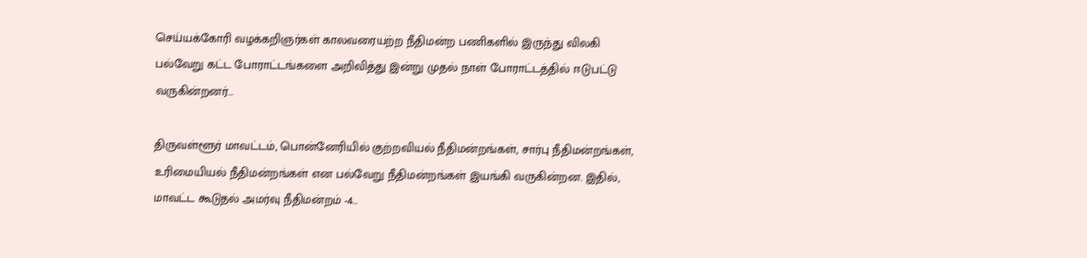செய்யக்கோரி வழக்கறிஞர்கள் காலவரையற்ற நீதிமன்ற பணிகளில் இருந்து விலகி பல்வேறு கட்ட போராட்டங்களை அறிவித்து இன்று முதல் நாள் போராட்டத்தில் ஈடுபட்டு வருகின்றனர்…

திருவள்ளூர் மாவட்டம், பொன்னேரியில் குற்றவியல் நீதிமன்றங்கள், சார்பு நீதிமன்றங்கள், உரிமையியல் நீதிமன்றங்கள் என பல்வேறு நீதிமன்றங்கள் இயங்கி வருகின்றன. இதில், மாவட்ட கூடுதல் அமர்வு நீதிமன்றம் -4…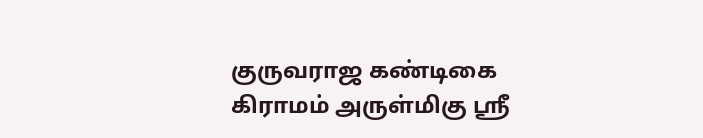குருவராஜ கண்டிகை கிராமம் அருள்மிகு ஸ்ரீ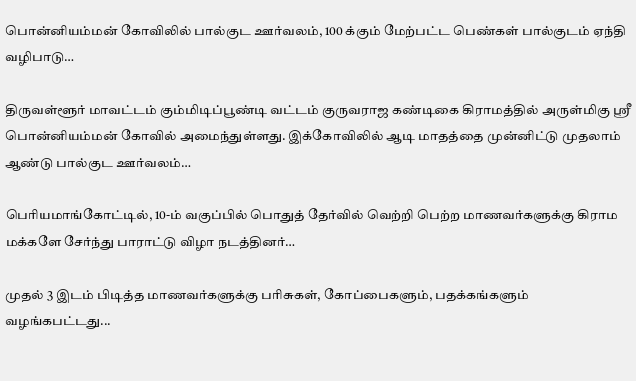பொன்னியம்மன் கோவிலில் பால்குட ஊர்வலம், 100 க்கும் மேற்பட்ட பெண்கள் பால்குடம் ஏந்தி வழிபாடு…

திருவள்ளூர் மாவட்டம் கும்மிடிப்பூண்டி வட்டம் குருவராஜ கண்டிகை கிராமத்தில் அருள்மிகு ஸ்ரீ பொன்னியம்மன் கோவில் அமைந்துள்ளது. இக்கோவிலில் ஆடி மாதத்தை முன்னிட்டு முதலாம் ஆண்டு பால்குட ஊர்வலம்…

பெரியமாங்கோட்டில், 10-ம் வகுப்பில் பொதுத் தேர்வில் வெற்றி பெற்ற மாணவர்களுக்கு கிராம மக்களே சேர்ந்து பாராட்டு விழா நடத்தினர்…

முதல் 3 இடம் பிடித்த மாணவர்களுக்கு பரிசுகள், கோப்பைகளும், பதக்கங்களும் வழங்கபட்டது...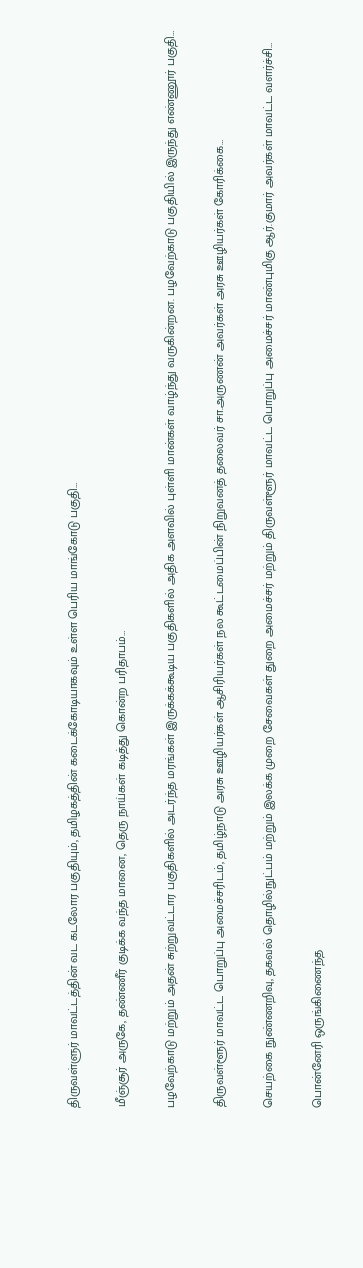திருவள்ளுர் மாவட்டத்தின் வட கடலோர பகுதியும், தமிழகத்தின் கடைக்கோடியாகவும் உள்ள பெரிய மாங்கோடு பகுதி…

மீஞ்சூர் அருகே, தண்ணீர் குடிக்க வந்த மானை, தெரு நாய்கள் கடித்து கொன்ற பரிதாபம்…

பழவேற்காடு மற்றும் அதன் சுற்றுவட்டார பகுதிகளில் அடர்ந்த மரங்கள் இருக்கக்கூடிய பகுதிகளில் அதிக அளவில் புள்ளி மான்கள் வாழ்ந்து வருகின்றன. பழவேற்காடு பகுதியில் இருந்து எண்ணூர் பகுதி…

திருவள்ளூர் மாவட்ட பொறுப்பு அமைச்சரிடம், தமிழ்நாடு அரசு ஊழியர்கள் ஆசிரியர்கள் நல கூட்டமைப்பின் நிறுவனத் தலைவர் சா.அருணன் அவர்கள் அரசு ஊழியர்கள் கோரிக்கை…

செயற்கை நுண்ணறிவு, தகவல் தொழில்நுட்பம் மற்றும் இலக்க முறை சேவைகள் துறை அமைச்சர் மற்றும் திருவள்ளூர் மாவட்ட பொறுப்பு அமைச்சர் மாண்புமிகு ஆர்.குமார் அவர்கள் மாவட்ட வளர்ச்சி…

பொன்னேரி ஒருங்கிணைந்த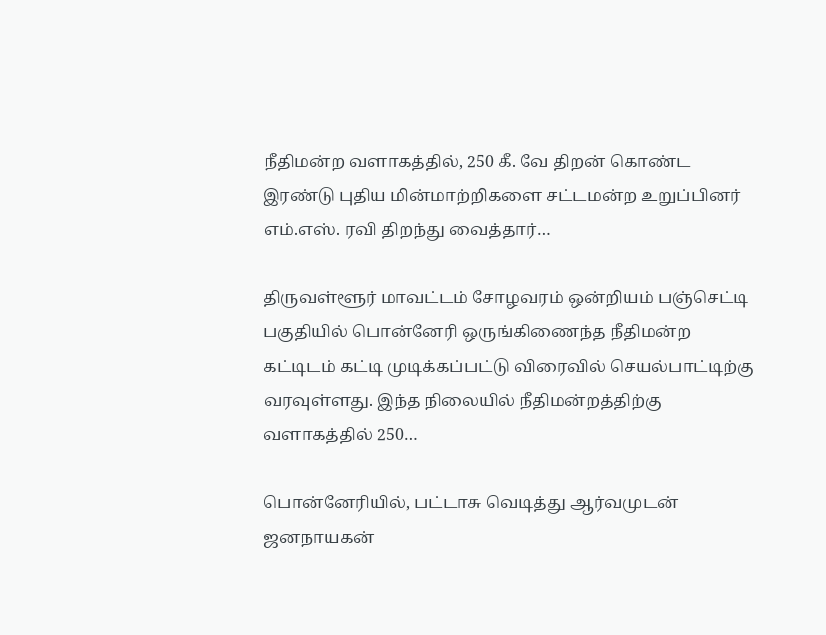நீதிமன்ற வளாகத்தில், 250 கீ. வே திறன் கொண்ட இரண்டு புதிய மின்மாற்றிகளை சட்டமன்ற உறுப்பினர் எம்.எஸ். ரவி திறந்து வைத்தார்…

திருவள்ளூர் மாவட்டம் சோழவரம் ஒன்றியம் பஞ்செட்டி பகுதியில் பொன்னேரி ஒருங்கிணைந்த நீதிமன்ற கட்டிடம் கட்டி முடிக்கப்பட்டு விரைவில் செயல்பாட்டிற்கு வரவுள்ளது. இந்த நிலையில் நீதிமன்றத்திற்கு வளாகத்தில் 250…

பொன்னேரியில், பட்டாசு வெடித்து ஆர்வமுடன் ஜனநாயகன்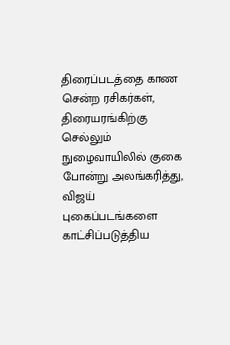திரைப்படத்தை காண சென்ற ரசிகர்கள், திரையரங்கிற்கு செல்லும் நுழைவாயிலில் குகை போன்று அலங்கரித்து, விஜய் புகைப்படங்களை காட்சிப்படுத்திய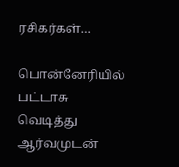ரசிகர்கள்…

பொன்னேரியில் பட்டாசு வெடித்து ஆர்வமுடன்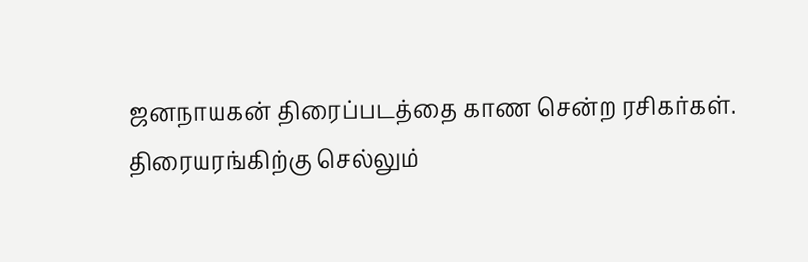ஜனநாயகன் திரைப்படத்தை காண சென்ற ரசிகர்கள். திரையரங்கிற்கு செல்லும்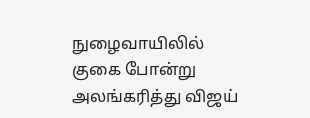நுழைவாயிலில் குகை போன்று அலங்கரித்து விஜய்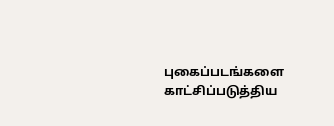புகைப்படங்களை காட்சிப்படுத்திய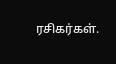ரசிகர்கள்.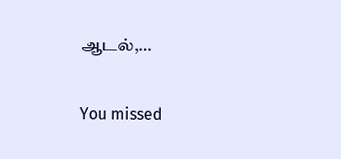ஆடல்,…

You missed